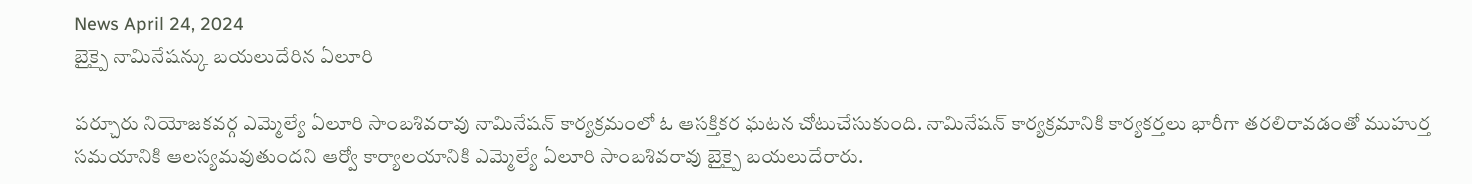News April 24, 2024
బైక్పై నామినేషన్కు బయలుదేరిన ఏలూరి

పర్చూరు నియోజకవర్గ ఎమ్మెల్యే ఏలూరి సాంబశివరావు నామినేషన్ కార్యక్రమంలో ఓ ఆసక్తికర ఘటన చోటుచేసుకుంది. నామినేషన్ కార్యక్రమానికి కార్యకర్తలు భారీగా తరలిరావడంతో ముహుర్త సమయానికి ఆలస్యమవుతుందని ఆర్వో కార్యాలయానికి ఎమ్మెల్యే ఏలూరి సాంబశివరావు బైక్పై బయలుదేరారు.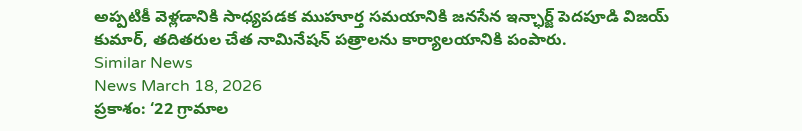అప్పటికీ వెళ్లడానికి సాధ్యపడక ముహూర్త సమయానికి జనసేన ఇన్ఛార్జ్ పెదపూడి విజయ్ కుమార్, తదితరుల చేత నామినేషన్ పత్రాలను కార్యాలయానికి పంపారు.
Similar News
News March 18, 2026
ప్రకాశం: ‘22 గ్రామాల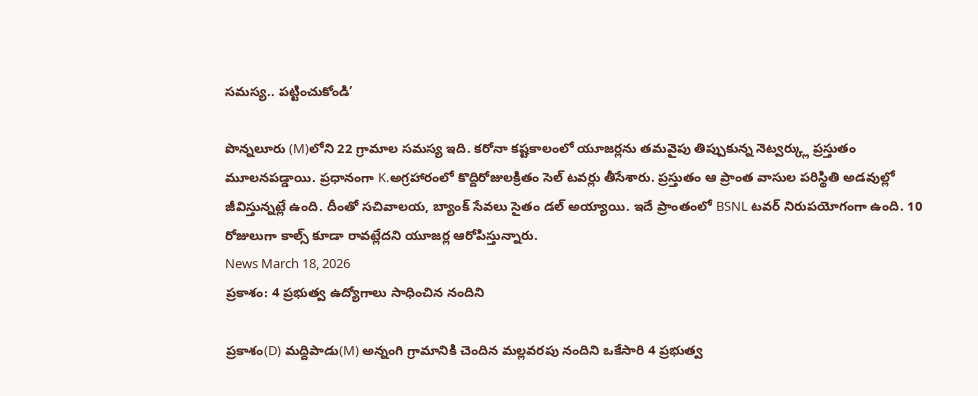సమస్య.. పట్టించుకోండి’

పొన్నలూరు (M)లోని 22 గ్రామాల సమస్య ఇది. కరోనా కష్టకాలంలో యూజర్లను తమవైపు తిప్పుకున్న నెట్వర్క్లు ప్రస్తుతం మూలనపడ్డాయి. ప్రధానంగా K.అగ్రహారంలో కొద్దిరోజులక్రితం సెల్ టవర్లు తీసేశారు. ప్రస్తుతం ఆ ప్రాంత వాసుల పరిస్థితి అడవుల్లో జీవిస్తున్నట్లే ఉంది. దీంతో సచివాలయ, బ్యాంక్ సేవలు సైతం డల్ అయ్యాయి. ఇదే ప్రాంతంలో BSNL టవర్ నిరుపయోగంగా ఉంది. 10 రోజులుగా కాల్స్ కూడా రావట్లేదని యూజర్ల ఆరోపిస్తున్నారు.
News March 18, 2026
ప్రకాశం: 4 ప్రభుత్వ ఉద్యోగాలు సాధించిన నందిని

ప్రకాశం(D) మద్దిపాడు(M) అన్నంగి గ్రామానికి చెందిన మల్లవరపు నందిని ఒకేసారి 4 ప్రభుత్వ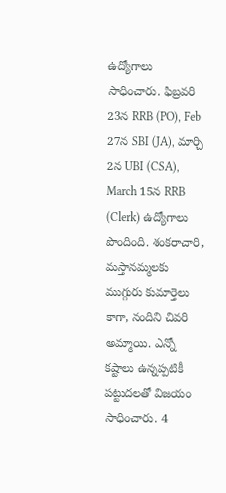ఉద్యోగాలు సాధించారు. ఫిబ్రవరి 23న RRB (PO), Feb 27న SBI (JA), మార్చి 2న UBI (CSA), March 15న RRB (Clerk) ఉద్యోగాలు పొందింది. శంకరాచారి, మస్తానమ్మలకు ముగ్గురు కుమార్తెలు కాగా, నందిని చివరి అమ్మాయి. ఎన్నో కష్టాలు ఉన్నప్పటికీ పట్టుదలతో విజయం సాధించారు. 4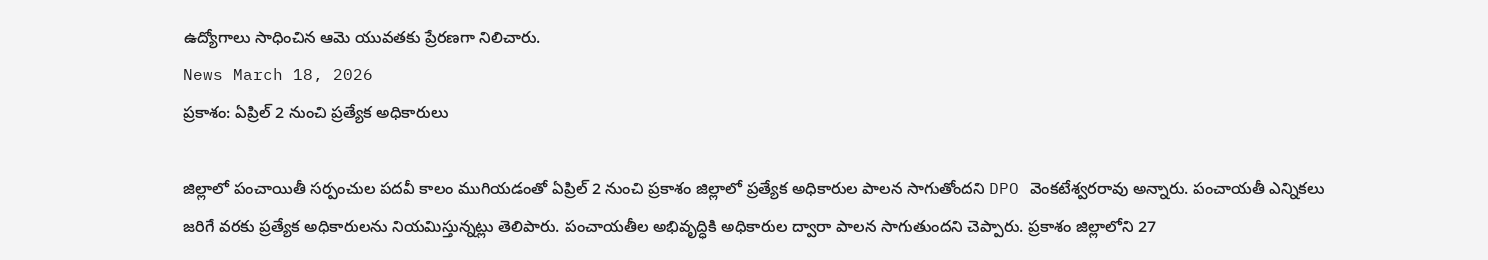ఉద్యోగాలు సాధించిన ఆమె యువతకు ప్రేరణగా నిలిచారు.
News March 18, 2026
ప్రకాశం: ఏప్రిల్ 2 నుంచి ప్రత్యేక అధికారులు

జిల్లాలో పంచాయితీ సర్పంచుల పదవీ కాలం ముగియడంతో ఏప్రిల్ 2 నుంచి ప్రకాశం జిల్లాలో ప్రత్యేక అధికారుల పాలన సాగుతోందని DPO వెంకటేశ్వరరావు అన్నారు. పంచాయతీ ఎన్నికలు జరిగే వరకు ప్రత్యేక అధికారులను నియమిస్తున్నట్లు తెలిపారు. పంచాయతీల అభివృద్ధికి అధికారుల ద్వారా పాలన సాగుతుందని చెప్పారు. ప్రకాశం జిల్లాలోని 27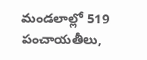మండలాల్లో 519 పంచాయతీలు,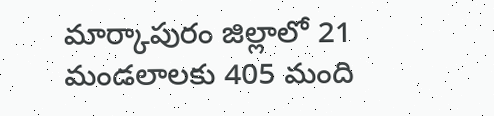మార్కాపురం జిల్లాలో 21 మండలాలకు 405 మంది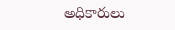అధికారులు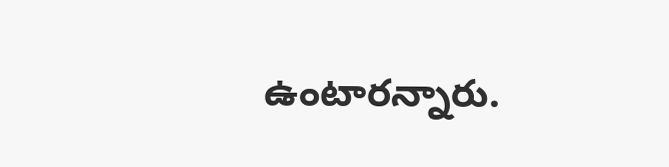ఉంటారన్నారు.